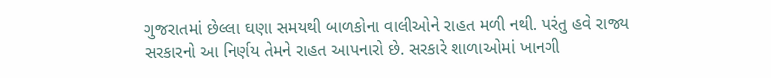ગુજરાતમાં છેલ્લા ઘણા સમયથી બાળકોના વાલીઓને રાહત મળી નથી. પરંતુ હવે રાજ્ય સરકારનો આ નિર્ણય તેમને રાહત આપનારો છે. સરકારે શાળાઓમાં ખાનગી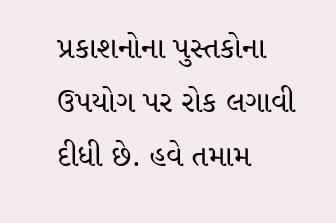પ્રકાશનોના પુસ્તકોના ઉપયોગ પર રોક લગાવી દીધી છે. હવે તમામ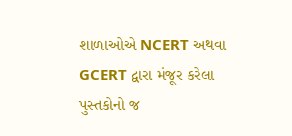શાળાઓએ NCERT અથવા GCERT દ્વારા મંજૂર કરેલા પુસ્તકોનો જ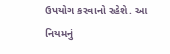ઉપયોગ કરવાનો રહેશે. આ નિયમનું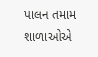પાલન તમામ શાળાઓએ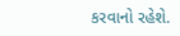કરવાનો રહેશે.